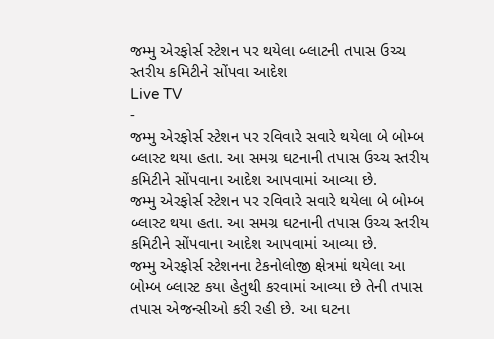જમ્મુ એરફોર્સ સ્ટેશન પર થયેલા બ્લાટની તપાસ ઉચ્ચ સ્તરીય કમિટીને સોંપવા આદેશ
Live TV
-
જમ્મુ એરફોર્સ સ્ટેશન પર રવિવારે સવારે થયેલા બે બોમ્બ બ્લાસ્ટ થયા હતા. આ સમગ્ર ઘટનાની તપાસ ઉચ્ચ સ્તરીય કમિટીને સોંપવાના આદેશ આપવામાં આવ્યા છે.
જમ્મુ એરફોર્સ સ્ટેશન પર રવિવારે સવારે થયેલા બે બોમ્બ બ્લાસ્ટ થયા હતા. આ સમગ્ર ઘટનાની તપાસ ઉચ્ચ સ્તરીય કમિટીને સોંપવાના આદેશ આપવામાં આવ્યા છે.
જમ્મુ એરફોર્સ સ્ટેશનના ટેકનોલોજી ક્ષેત્રમાં થયેલા આ બોમ્બ બ્લાસ્ટ કયા હેતુથી કરવામાં આવ્યા છે તેની તપાસ તપાસ એજન્સીઓ કરી રહી છે. આ ઘટના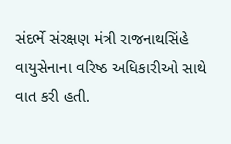સંદર્ભે સંરક્ષણ મંત્રી રાજનાથસિંહે વાયુસેનાના વરિષ્ઠ અધિકારીઓ સાથે વાત કરી હતી.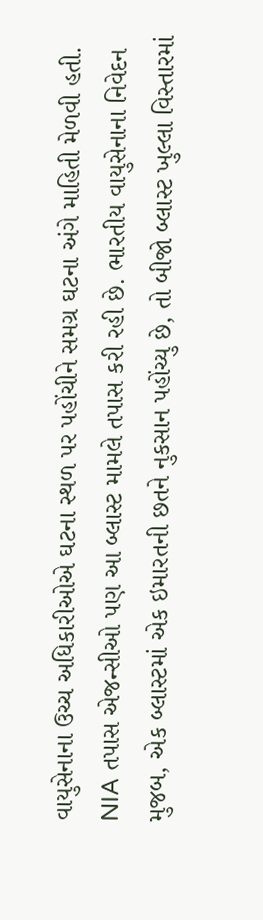વાયુસેનાના ઉચ્ચ અધિકારીઓએ ઘટના સ્થળ પર પહોંચીને સમગ્ર ઘટના અંગે માહિતી મેળવી હતી.
NIA તપાસ એજન્સીઓ પણ આ બ્લાસ્ટ મામલે તપાસ કરી રહી છે. ભારતીય વાયુસેનાના નિવેદન મુજબ, એક બ્લાસ્ટમાં એક ઇમારતની છતને નુકસાન પહોંચ્યુ છે, તો બીજો બ્લાસ્ટ ખુલ્લા વિસ્તારમાં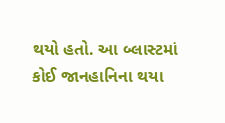થયો હતો. આ બ્લાસ્ટમાં કોઈ જાનહાનિના થયા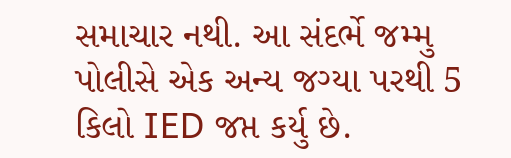સમાચાર નથી. આ સંદર્ભે જમ્મુ પોલીસે એક અન્ય જગ્યા પરથી 5 કિલો IED જપ્ત કર્યુ છે.